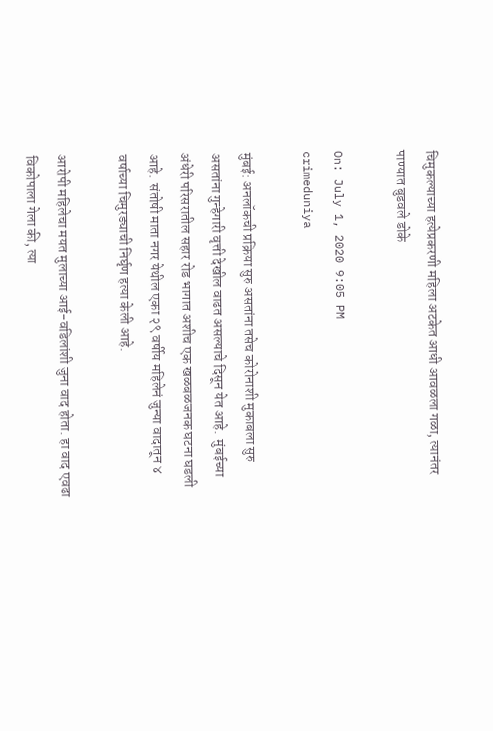चिमुकल्याच्या हत्येप्रकरणी महिला अटकेत आधी आवळला गळा, त्यानंतर पाण्यात बुडवले डोके

On: July 1, 2020 9:05 PM
crimeduniya

मुंबई: अनलॉकची प्रक्रिया सुरु असतांना तसेच कोरोनाशी मुकाबला सुरु असतांना गुन्हेगारी वृत्ती देखील वाढत असल्याचे दिसून येत आहे.  मुंबईच्या अंधेरी परिसरातील सहार रोड भागात अशीच एक खळबळजनक घटना घडली आहे.  संतोषी माता नगर येथील एका २९ वर्षीय महिलेनं जुन्या वादातून ४ वर्षाच्या चिमुरड्याची निर्घृण हत्या केली आहे.

आरोपी महिलेचा मयत मुलाच्या आई-वडिलांशी जुना वाद होता. हा वाद एवढा विकोपाला गेला की, त्या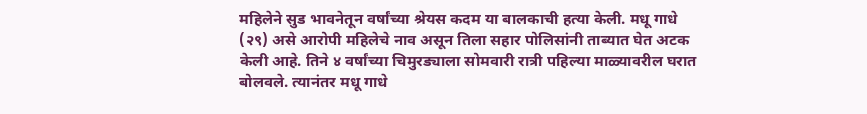महिलेने सुड भावनेतून वर्षांच्या श्रेयस कदम या बालकाची हत्या केली. मधू गाधे (२९) असे आरोपी महिलेचे नाव असून तिला सहार पोलिसांनी ताब्यात घेत अटक केली आहे. तिने ४ वर्षांच्या चिमुरड्याला सोमवारी रात्री पहिल्या माळ्यावरील घरात बोलवले. त्यानंतर मधू गाधे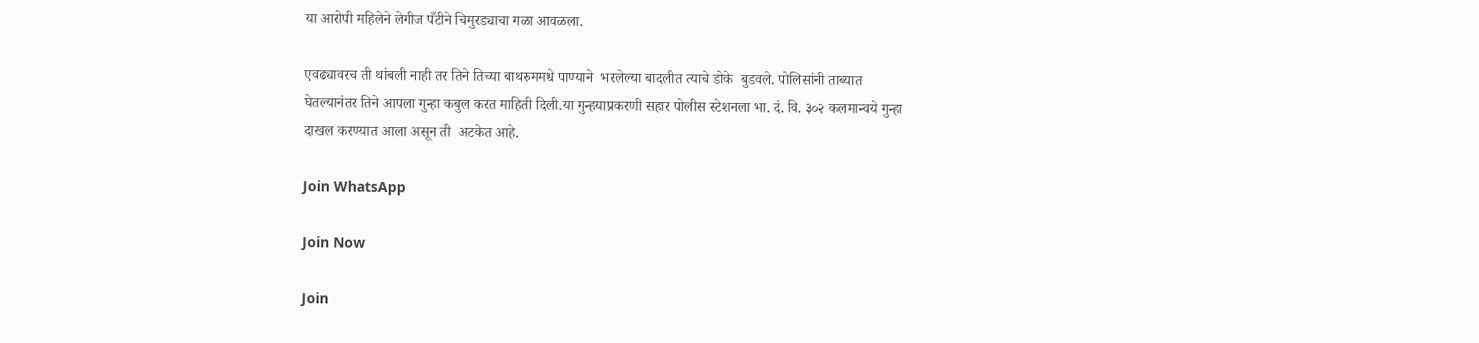या आरोपी महिलेने लेगीज पँटीने चिमुरड्याचा गळा आवळला.

एवढ्यावरच ती थांबली नाही तर तिने तिच्या बाथरुममधे पाण्याने  भरलेल्या बादलीत त्याचे डोके  बुडवले. पोलिसांनी ताब्यात घेतल्यानंतर तिने आपला गुन्हा कबुल करत माहिती दिली.या गुन्हयाप्रकरणी सहार पोलीस स्टेशनला भा. दं. वि. ३०२ कलमान्वये गुन्हा दाखल करण्यात आला असून ती  अटकेत आहे.

Join WhatsApp

Join Now

Join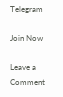Telegram

Join Now

Leave a Comment